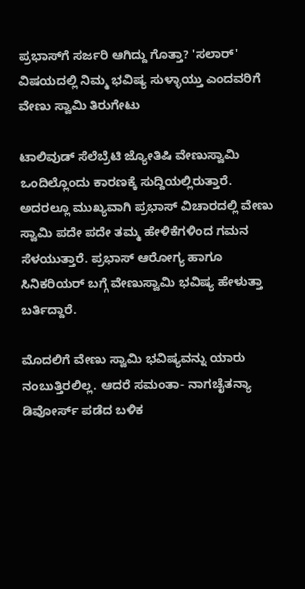ಪ್ರಭಾಸ್‌ಗೆ ಸರ್ಜರಿ ಆಗಿದ್ದು ಗೊತ್ತಾ? 'ಸಲಾರ್' ವಿಷಯದಲ್ಲಿ ನಿಮ್ಮ ಭವಿಷ್ಯ ಸುಳ್ಳಾಯ್ತು ಎಂದವರಿಗೆ ವೇಣು ಸ್ವಾಮಿ ತಿರುಗೇಟು

ಟಾಲಿವುಡ್ ಸೆಲೆಬ್ರೆಟಿ ಜ್ಯೋತಿಷಿ ವೇಣುಸ್ವಾಮಿ ಒಂದಿಲ್ಲೊಂದು ಕಾರಣಕ್ಕೆ ಸುದ್ದಿಯಲ್ಲಿರುತ್ತಾರೆ. ಅದರಲ್ಲೂ ಮುಖ್ಯವಾಗಿ ಪ್ರಭಾಸ್ ವಿಚಾರದಲ್ಲಿ ವೇಣು ಸ್ವಾಮಿ ಪದೇ ಪದೇ ತಮ್ಮ ಹೇಳಿಕೆಗಳಿಂದ ಗಮನ ಸೆಳಯುತ್ತಾರೆ. ಪ್ರಭಾಸ್ ಆರೋಗ್ಯ ಹಾಗೂ ಸಿನಿಕರಿಯರ್ ಬಗ್ಗೆ ವೇಣುಸ್ವಾಮಿ ಭವಿಷ್ಯ ಹೇಳುತ್ತಾ ಬರ್ತಿದ್ದಾರೆ.

ಮೊದಲಿಗೆ ವೇಣು ಸ್ವಾಮಿ ಭವಿಷ್ಯವನ್ನು ಯಾರು ನಂಬುತ್ತಿರಲಿಲ್ಲ. ಆದರೆ ಸಮಂತಾ- ನಾಗಚೈತನ್ಯಾ ಡಿವೋರ್ಸ್ ಪಡೆದ ಬಳಿಕ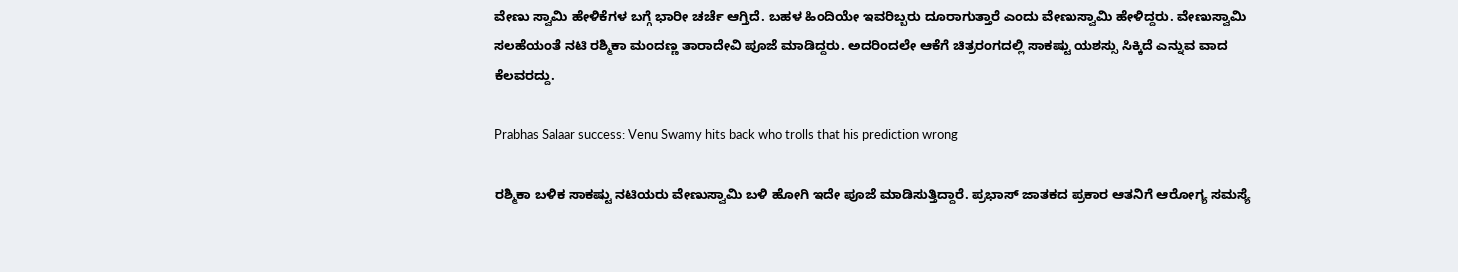ವೇಣು ಸ್ವಾಮಿ ಹೇಳಿಕೆಗಳ ಬಗ್ಗೆ ಭಾರೀ ಚರ್ಚೆ ಆಗ್ತಿದೆ. ಬಹಳ ಹಿಂದಿಯೇ ಇವರಿಬ್ಬರು ದೂರಾಗುತ್ತಾರೆ ಎಂದು ವೇಣುಸ್ವಾಮಿ ಹೇಳಿದ್ದರು. ವೇಣುಸ್ವಾಮಿ ಸಲಹೆಯಂತೆ ನಟಿ ರಶ್ಮಿಕಾ ಮಂದಣ್ಣ ತಾರಾದೇವಿ ಪೂಜೆ ಮಾಡಿದ್ದರು. ಅದರಿಂದಲೇ ಆಕೆಗೆ ಚಿತ್ರರಂಗದಲ್ಲಿ ಸಾಕಷ್ಟು ಯಶಸ್ಸು ಸಿಕ್ಕಿದೆ ಎನ್ನುವ ವಾದ ಕೆಲವರದ್ದು.

Prabhas Salaar success: Venu Swamy hits back who trolls that his prediction wrong

ರಶ್ಮಿಕಾ ಬಳಿಕ ಸಾಕಷ್ಟು ನಟಿಯರು ವೇಣುಸ್ವಾಮಿ ಬಳಿ ಹೋಗಿ ಇದೇ ಪೂಜೆ ಮಾಡಿಸುತ್ತಿದ್ದಾರೆ. ಪ್ರಭಾಸ್ ಜಾತಕದ ಪ್ರಕಾರ ಆತನಿಗೆ ಆರೋಗ್ಯ ಸಮಸ್ಯೆ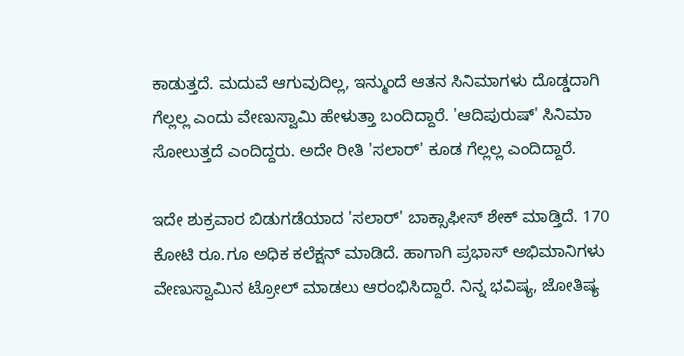ಕಾಡುತ್ತದೆ. ಮದುವೆ ಆಗುವುದಿಲ್ಲ, ಇನ್ಮುಂದೆ ಆತನ ಸಿನಿಮಾಗಳು ದೊಡ್ಡದಾಗಿ ಗೆಲ್ಲಲ್ಲ ಎಂದು ವೇಣುಸ್ವಾಮಿ ಹೇಳುತ್ತಾ ಬಂದಿದ್ದಾರೆ. 'ಆದಿಪುರುಷ್' ಸಿನಿಮಾ ಸೋಲುತ್ತದೆ ಎಂದಿದ್ದರು. ಅದೇ ರೀತಿ 'ಸಲಾರ್' ಕೂಡ ಗೆಲ್ಲಲ್ಲ ಎಂದಿದ್ದಾರೆ.

ಇದೇ ಶುಕ್ರವಾರ ಬಿಡುಗಡೆಯಾದ 'ಸಲಾರ್' ಬಾಕ್ಸಾಫೀಸ್ ಶೇಕ್ ಮಾಡ್ತಿದೆ. 170 ಕೋಟಿ ರೂ.ಗೂ ಅಧಿಕ ಕಲೆಕ್ಷನ್ ಮಾಡಿದೆ. ಹಾಗಾಗಿ ಪ್ರಭಾಸ್ ಅಭಿಮಾನಿಗಳು ವೇಣುಸ್ವಾಮಿನ ಟ್ರೋಲ್ ಮಾಡಲು ಆರಂಭಿಸಿದ್ದಾರೆ. ನಿನ್ನ ಭವಿಷ್ಯ, ಜೋತಿಷ್ಯ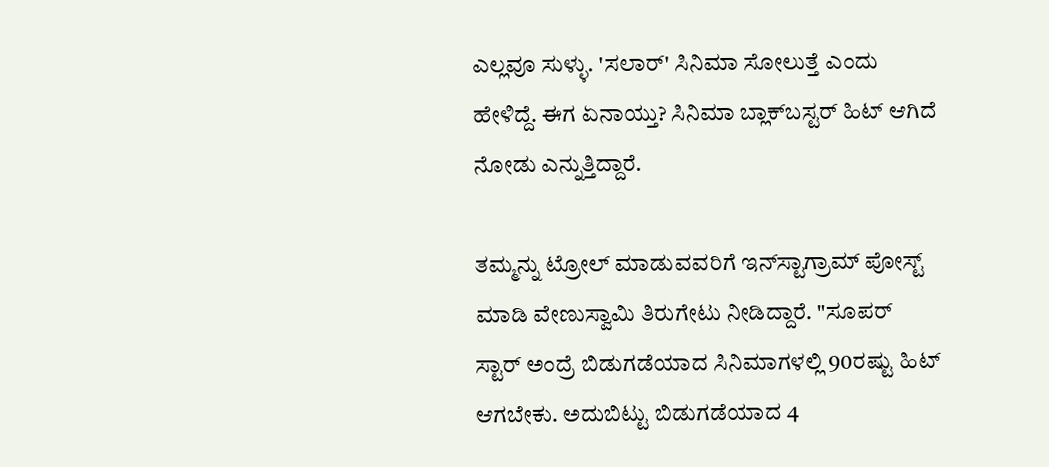ಎಲ್ಲವೂ ಸುಳ್ಳು. 'ಸಲಾರ್' ಸಿನಿಮಾ ಸೋಲುತ್ತೆ ಎಂದು ಹೇಳಿದ್ದೆ. ಈಗ ಏನಾಯ್ತು? ಸಿನಿಮಾ ಬ್ಲಾಕ್‌ಬಸ್ಟರ್ ಹಿಟ್ ಆಗಿದೆ ನೋಡು ಎನ್ನುತ್ತಿದ್ದಾರೆ.

ತಮ್ಮನ್ನು ಟ್ರೋಲ್ ಮಾಡುವವರಿಗೆ ಇನ್‌ಸ್ಟಾಗ್ರಾಮ್ ಪೋಸ್ಟ್ ಮಾಡಿ ವೇಣುಸ್ವಾಮಿ ತಿರುಗೇಟು ನೀಡಿದ್ದಾರೆ. "ಸೂಪರ್ ಸ್ಟಾರ್ ಅಂದ್ರೆ ಬಿಡುಗಡೆಯಾದ ಸಿನಿಮಾಗಳಲ್ಲಿ 90ರಷ್ಟು ಹಿಟ್ ಆಗಬೇಕು. ಅದುಬಿಟ್ಟು ಬಿಡುಗಡೆಯಾದ 4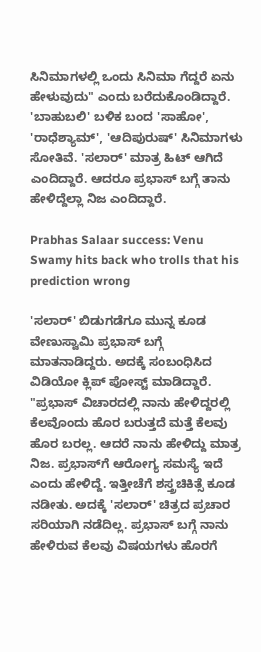ಸಿನಿಮಾಗಳಲ್ಲಿ ಒಂದು ಸಿನಿಮಾ ಗೆದ್ದರೆ ಏನು ಹೇಳುವುದು" ಎಂದು ಬರೆದುಕೊಂಡಿದ್ದಾರೆ. 'ಬಾಹುಬಲಿ' ಬಳಿಕ ಬಂದ 'ಸಾಹೋ', 'ರಾಧೆಶ್ಯಾಮ್', 'ಆದಿಪುರುಷ್' ಸಿನಿಮಾಗಳು ಸೋತಿವೆ. 'ಸಲಾರ್' ಮಾತ್ರ ಹಿಟ್ ಆಗಿದೆ ಎಂದಿದ್ದಾರೆ. ಆದರೂ ಪ್ರಭಾಸ್ ಬಗ್ಗೆ ತಾನು ಹೇಳಿದ್ದೆಲ್ಲಾ ನಿಜ ಎಂದಿದ್ದಾರೆ.

Prabhas Salaar success: Venu Swamy hits back who trolls that his prediction wrong

'ಸಲಾರ್' ಬಿಡುಗಡೆಗೂ ಮುನ್ನ ಕೂಡ ವೇಣುಸ್ವಾಮಿ ಪ್ರಭಾಸ್ ಬಗ್ಗೆ ಮಾತನಾಡಿದ್ದರು. ಅದಕ್ಕೆ ಸಂಬಂಧಿಸಿದ ವಿಡಿಯೋ ಕ್ಲಿಪ್ ಪೋಸ್ಟ್ ಮಾಡಿದ್ದಾರೆ. "ಪ್ರಭಾಸ್ ವಿಚಾರದಲ್ಲಿ ನಾನು ಹೇಳಿದ್ದರಲ್ಲಿ ಕೆಲವೊಂದು ಹೊರ ಬರುತ್ತದೆ ಮತ್ತೆ ಕೆಲವು ಹೊರ ಬರಲ್ಲ. ಆದರೆ ನಾನು ಹೇಳಿದ್ದು ಮಾತ್ರ ನಿಜ. ಪ್ರಭಾಸ್‌ಗೆ ಆರೋಗ್ಯ ಸಮಸ್ಯೆ ಇದೆ ಎಂದು ಹೇಳಿದ್ದೆ. ಇತ್ತೀಚೆಗೆ ಶಸ್ತ್ರಚಿಕಿತ್ಸೆ ಕೂಡ ನಡೀತು. ಅದಕ್ಕೆ 'ಸಲಾರ್' ಚಿತ್ರದ ಪ್ರಚಾರ ಸರಿಯಾಗಿ ನಡೆದಿಲ್ಲ. ಪ್ರಭಾಸ್ ಬಗ್ಗೆ ನಾನು ಹೇಳಿರುವ ಕೆಲವು ವಿಷಯಗಳು ಹೊರಗೆ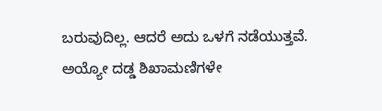ಬರುವುದಿಲ್ಲ. ಆದರೆ ಅದು ಒಳಗೆ ನಡೆಯುತ್ತವೆ. ಅಯ್ಯೋ ದಡ್ಡ ಶಿಖಾಮಣಿಗಳೇ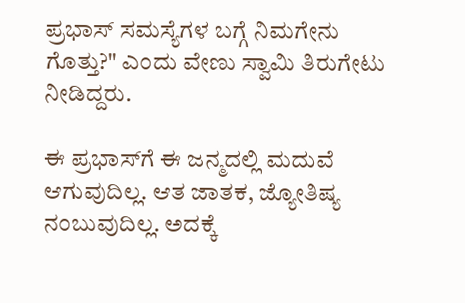ಪ್ರಭಾಸ್ ಸಮಸ್ಯೆಗಳ ಬಗ್ಗೆ ನಿಮಗೇನು ಗೊತ್ತು?" ಎಂದು ವೇಣು ಸ್ವಾಮಿ ತಿರುಗೇಟು ನೀಡಿದ್ದರು.

ಈ ಪ್ರಭಾಸ್‌ಗೆ ಈ ಜನ್ಮದಲ್ಲಿ ಮದುವೆ ಆಗುವುದಿಲ್ಲ. ಆತ ಜಾತಕ, ಜ್ಯೋತಿಷ್ಯ ನಂಬುವುದಿಲ್ಲ. ಅದಕ್ಕೆ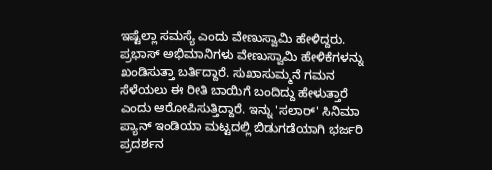ಇಷ್ಟೆಲ್ಲಾ ಸಮಸ್ಯೆ ಎಂದು ವೇಣುಸ್ವಾಮಿ ಹೇಳಿದ್ದರು. ಪ್ರಭಾಸ್ ಅಭಿಮಾನಿಗಳು ವೇಣುಸ್ವಾಮಿ ಹೇಳಿಕೆಗಳನ್ನು ಖಂಡಿಸುತ್ತಾ ಬರ್ತಿದ್ದಾರೆ. ಸುಖಾಸುಮ್ಮನೆ ಗಮನ ಸೆಳೆಯಲು ಈ ರೀತಿ ಬಾಯಿಗೆ ಬಂದಿದ್ದು ಹೇಳುತ್ತಾರೆ ಎಂದು ಆರೋಪಿಸುತ್ತಿದ್ದಾರೆ. ಇನ್ನು 'ಸಲಾರ್‌' ಸಿನಿಮಾ ಪ್ಯಾನ್ ಇಂಡಿಯಾ ಮಟ್ಟದಲ್ಲಿ ಬಿಡುಗಡೆಯಾಗಿ ಭರ್ಜರಿ ಪ್ರದರ್ಶನ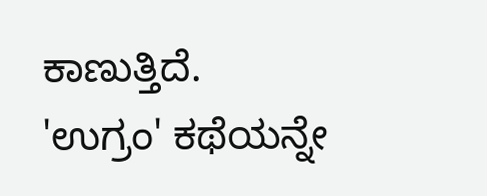ಕಾಣುತ್ತಿದೆ. 'ಉಗ್ರಂ' ಕಥೆಯನ್ನೇ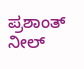ಪ್ರಶಾಂತ್ ನೀಲ್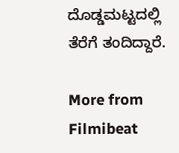ದೊಡ್ಡಮಟ್ಟದಲ್ಲಿ ತೆರೆಗೆ ತಂದಿದ್ದಾರೆ.

More from Filmibeat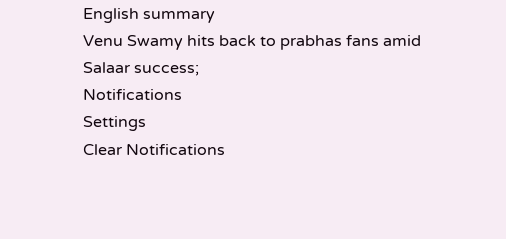English summary
Venu Swamy hits back to prabhas fans amid Salaar success;
Notifications
Settings
Clear Notifications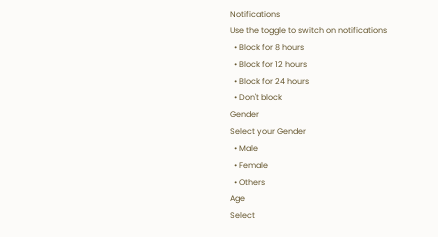Notifications
Use the toggle to switch on notifications
  • Block for 8 hours
  • Block for 12 hours
  • Block for 24 hours
  • Don't block
Gender
Select your Gender
  • Male
  • Female
  • Others
Age
Select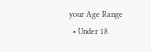your Age Range
  • Under 18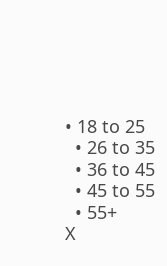• 18 to 25
  • 26 to 35
  • 36 to 45
  • 45 to 55
  • 55+
X